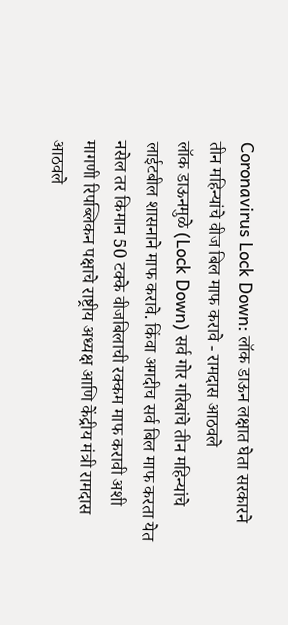Coronavirus Lock Down: लॉक डाऊन लक्षात घेता सरकारने तीन महिन्यांचे वीज बिल माफ करावे - रामदास आठवले
लॉक डाऊनमुळे (Lock Down) सर्व गोर गरिबांचे तीन महिन्यांचे लाईटबील शासनाने माफ करावे. किंवा अगदीच सर्व बिल माफ करता येत नसेल तर किमान 50 टक्के वीजबिलाची रक्कम माफ करावी अशी मागणी रिपब्लिकन पक्षाचे राष्ट्रीय अध्यक्ष आणि केंद्रीय मंत्री रामदास आठवले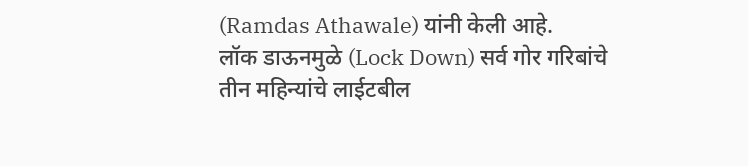(Ramdas Athawale) यांनी केली आहे.
लॉक डाऊनमुळे (Lock Down) सर्व गोर गरिबांचे तीन महिन्यांचे लाईटबील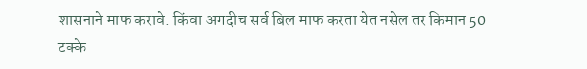शासनाने माफ करावे. किंवा अगदीच सर्व बिल माफ करता येत नसेल तर किमान 50 टक्के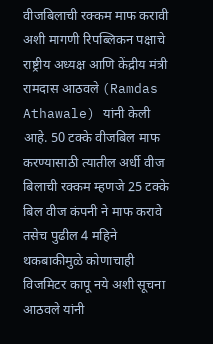वीजबिलाची रक्कम माफ करावी अशी मागणी रिपब्लिकन पक्षाचे राष्ट्रीय अध्यक्ष आणि केंद्रीय मंत्री रामदास आठवले (Ramdas Athawale) यांनी केली आहे. 50 टक्के वीजबिल माफ करण्यासाठी त्यातील अर्धी वीज बिलाची रक्कम म्हणजे 25 टक्के बिल वीज कंपनी ने माफ करावे तसेच पुढील 4 महिने थकबाकीमुळे कोणाचाही विजमिटर कापू नये अशी सूचना आठवले यांनी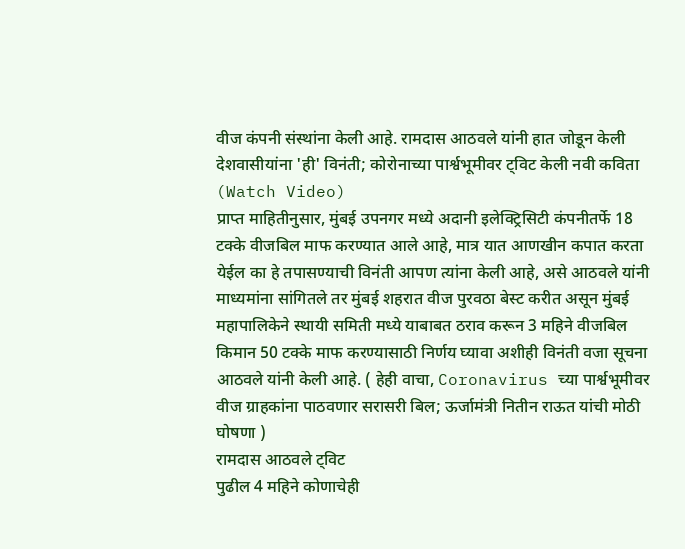वीज कंपनी संस्थांना केली आहे. रामदास आठवले यांनी हात जोडून केली देशवासीयांना 'ही' विनंती; कोरोनाच्या पार्श्वभूमीवर ट्विट केली नवी कविता (Watch Video)
प्राप्त माहितीनुसार, मुंबई उपनगर मध्ये अदानी इलेक्ट्रिसिटी कंपनीतर्फे 18 टक्के वीजबिल माफ करण्यात आले आहे, मात्र यात आणखीन कपात करता येईल का हे तपासण्याची विनंती आपण त्यांना केली आहे, असे आठवले यांनी माध्यमांना सांगितले तर मुंबई शहरात वीज पुरवठा बेस्ट करीत असून मुंबई महापालिकेने स्थायी समिती मध्ये याबाबत ठराव करून 3 महिने वीजबिल किमान 50 टक्के माफ करण्यासाठी निर्णय घ्यावा अशीही विनंती वजा सूचना आठवले यांनी केली आहे. ( हेही वाचा, Coronavirus च्या पार्श्वभूमीवर वीज ग्राहकांना पाठवणार सरासरी बिल; ऊर्जामंत्री नितीन राऊत यांची मोठी घोषणा )
रामदास आठवले ट्विट
पुढील 4 महिने कोणाचेही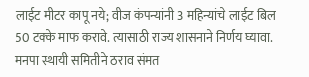लाईट मीटर कापू नये; वीज कंपन्यांनी 3 महिन्यांचे लाईट बिल 50 टक्के माफ करावे. त्यासाठी राज्य शासनाने निर्णय घ्यावा. मनपा स्थायी समितीने ठराव संमत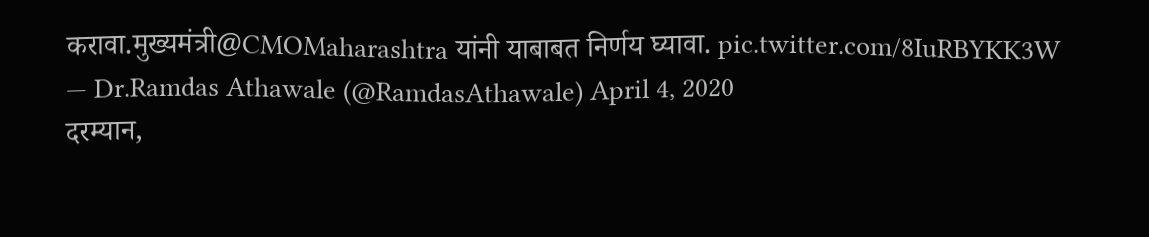करावा.मुख्यमंत्री@CMOMaharashtra यांनी याबाबत निर्णय घ्यावा. pic.twitter.com/8IuRBYKK3W
— Dr.Ramdas Athawale (@RamdasAthawale) April 4, 2020
दरम्यान,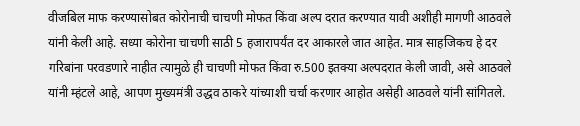वीजबिल माफ करण्यासोबत कोरोनाची चाचणी मोफत किंवा अल्प दरात करण्यात यावी अशीही मागणी आठवले यांनी केली आहे. सध्या कोरोना चाचणी साठी 5 हजारापर्यंत दर आकारले जात आहेत. मात्र साहजिकच हे दर गरिबांना परवडणारे नाहीत त्यामुळे ही चाचणी मोफत किंवा रु.500 इतक्या अल्पदरात केली जावी, असे आठवले यांनी म्हंटले आहे, आपण मुख्यमंत्री उद्धव ठाकरे यांच्याशी चर्चा करणार आहोत असेही आठवले यांनी सांगितले.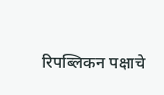रिपब्लिकन पक्षाचे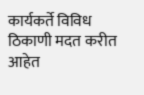कार्यकर्ते विविध ठिकाणी मदत करीत आहेत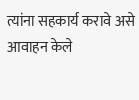त्यांना सहकार्य करावे असे आवाहन केले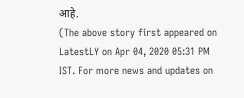आहे.
(The above story first appeared on LatestLY on Apr 04, 2020 05:31 PM IST. For more news and updates on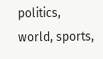politics, world, sports,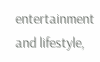entertainment and lifestyle,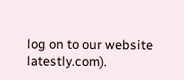log on to our website latestly.com).